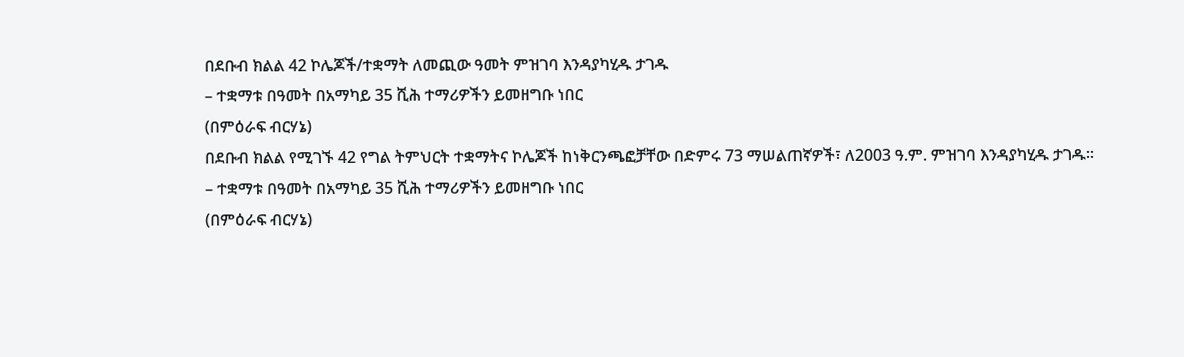በደቡብ ክልል 42 ኮሌጆች/ተቋማት ለመጪው ዓመት ምዝገባ እንዳያካሂዱ ታገዱ
– ተቋማቱ በዓመት በአማካይ 35 ሺሕ ተማሪዎችን ይመዘግቡ ነበር
(በምዕራፍ ብርሃኔ)
በደቡብ ክልል የሚገኙ 42 የግል ትምህርት ተቋማትና ኮሌጆች ከነቅርንጫፎቻቸው በድምሩ 73 ማሠልጠኛዎች፣ ለ2003 ዓ.ም. ምዝገባ እንዳያካሂዱ ታገዱ፡፡
– ተቋማቱ በዓመት በአማካይ 35 ሺሕ ተማሪዎችን ይመዘግቡ ነበር
(በምዕራፍ ብርሃኔ)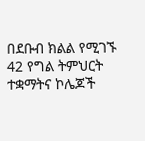በደቡብ ክልል የሚገኙ 42 የግል ትምህርት ተቋማትና ኮሌጆች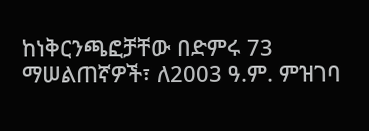ከነቅርንጫፎቻቸው በድምሩ 73 ማሠልጠኛዎች፣ ለ2003 ዓ.ም. ምዝገባ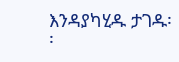እንዳያካሂዱ ታገዱ፡፡